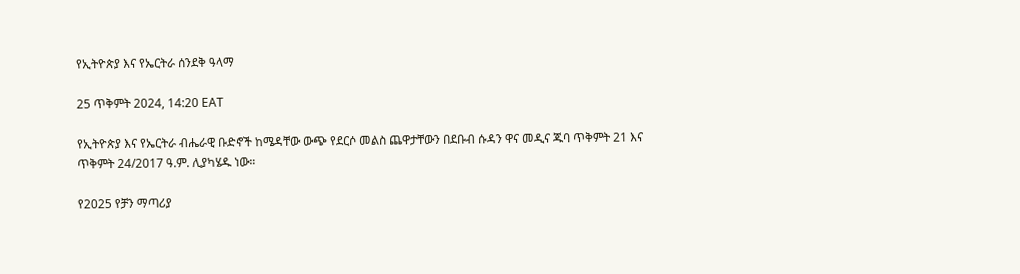የኢትዮጵያ እና የኤርትራ ሰንደቅ ዓላማ

25 ጥቅምት 2024, 14:20 EAT

የኢትዮጵያ እና የኤርትራ ብሔራዊ ቡድኖች ከሜዳቸው ውጭ የደርሶ መልስ ጨዋታቸውን በደቡብ ሱዳን ዋና መዲና ጁባ ጥቅምት 21 እና ጥቅምት 24/2017 ዓ.ም. ሊያካሄዱ ነው።

የ2025 የቻን ማጣሪያ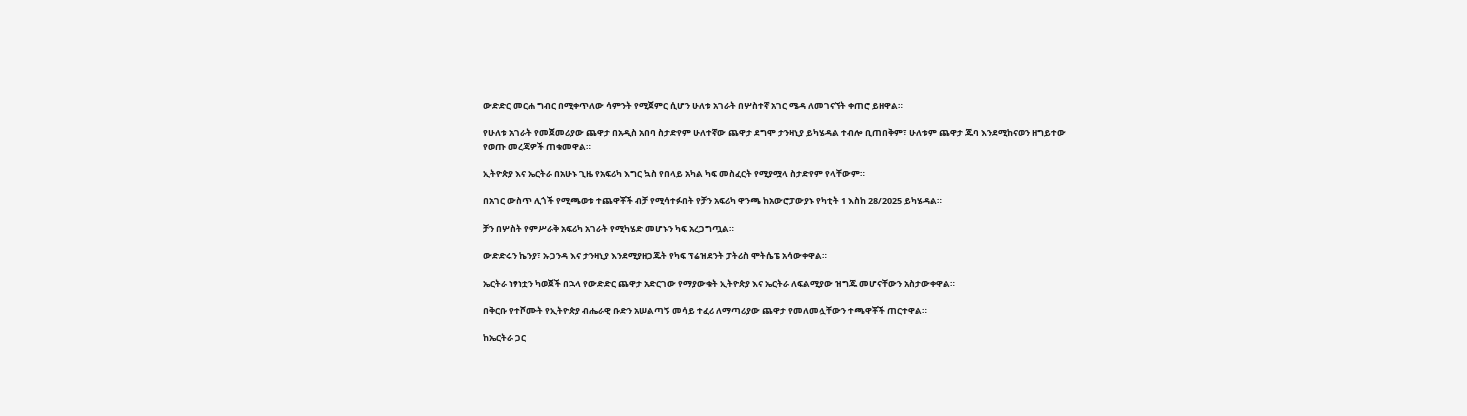ውድድር መርሐ ግብር በሚቀጥለው ሳምንት የሚጀምር ሲሆን ሁለቱ አገራት በሦስተኛ አገር ሜዳ ለመገናኘት ቀጠሮ ይዘዋል።

የሁለቱ አገራት የመጀመሪያው ጨዋታ በአዲስ አበባ ስታድየም ሁለተኛው ጨዋታ ደግሞ ታንዛኒያ ይካሄዳል ተብሎ ቢጠበቅም፣ ሁለቱም ጨዋታ ጁባ እንደሚከናወን ዘግይተው የወጡ መረጃዎች ጠቁመዋል።

ኢትዮጵያ እና ኤርትራ በአሁኑ ጊዜ የአፍሪካ እግር ኳስ የበላይ አካል ካፍ መስፈርት የሚያሟላ ስታድየም የላቸውም።

በአገር ውስጥ ሊጎች የሚጫወቱ ተጨዋቾች ብቻ የሚሳተፉበት የቻን አፍሪካ ዋንጫ ከአውሮፓውያኑ የካቲት 1 እስከ 28/2025 ይካሄዳል።

ቻን በሦስት የምሥራቅ አፍሪካ አገራት የሚካሄድ መሆኑን ካፍ አረጋግጧል።

ውድድሩን ኬንያ፣ ኡጋንዳ እና ታንዛኒያ እንደሚያዘጋጁት የካፍ ፕሬዝደንት ፓትሪስ ሞትሴፔ አሳውቀዋል።

ኤርትራ ነፃነቷን ካወጀች በኋላ የውድድር ጨዋታ አድርገው የማያውቁት ኢትዮጵያ እና ኤርትራ ለፍልሚያው ዝግጁ መሆናቸውን አስታውቀዋል።

በቅርቡ የተሾሙት የኢትዮጵያ ብሔራዊ ቡድን አሠልጣኝ መሳይ ተፈሪ ለማጣሪያው ጨዋታ የመለመሏቸውን ተጫዋቾች ጠርተዋል።

ከኤርትራ ጋር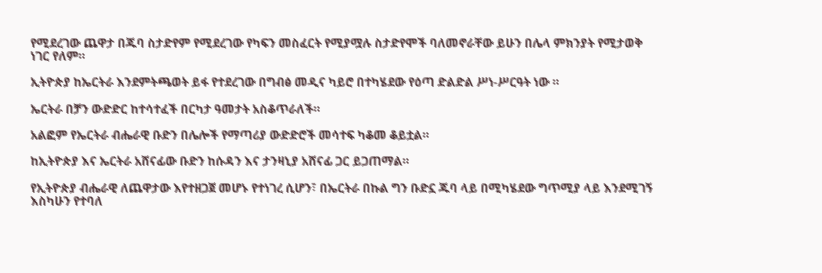የሚደረገው ጨዋታ በጁባ ስታድየም የሚደረገው የካፍን መስፈርት የሚያሟሉ ስታድየሞች ባለመኖራቸው ይሁን በሌላ ምክንያት የሚታወቅ ነገር የለም።

ኢትዮጵያ ከኤርትራ እንደምትጫወት ይፋ የተደረገው በግብፅ መዲና ካይሮ በተካሄደው የዕጣ ድልድል ሥነ-ሥርዓት ነው ።

ኤርትራ በቻን ውድድር ከተሳተፈች በርካታ ዓመታት አስቆጥራለች።

አልፎም የኤርትራ ብሔራዊ ቡድን በሌሎች የማጣሪያ ውድድሮች መሳተፍ ካቆመ ቆይቷል።

ከኢትዮጵያ እና ኤርትራ አሸናፊው ቡድን ከሱዳን እና ታንዛኒያ አሸናፊ ጋር ይጋጠማል።

የኢትዮጵያ ብሔራዊ ለጨዋታው እየተዘጋጀ መሆኑ የተነገረ ሲሆን፣ በኤርትራ በኩል ግን ቡድኗ ጁባ ላይ በሚካሄደው ግጥሚያ ላይ እንደሚገኝ እስካሁን የተባለ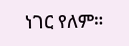ነገር የለም።